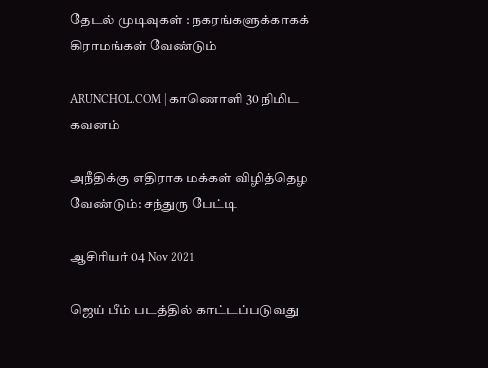தேடல் முடிவுகள் : நகரங்களுக்காகக் கிராமங்கள் வேண்டும்

ARUNCHOL.COM | காணொளி 30 நிமிட கவனம்

அநீதிக்கு எதிராக மக்கள் விழித்தெழ வேண்டும்: சந்துரு பேட்டி

ஆசிரியர் 04 Nov 2021

ஜெய் பீம் படத்தில் காட்டப்படுவது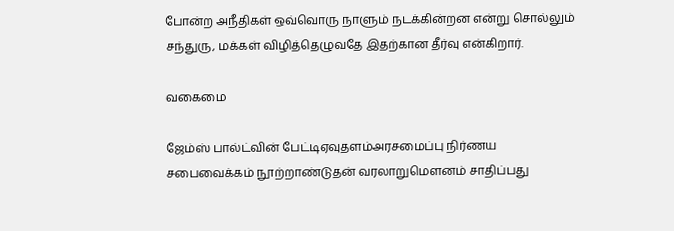போன்ற அநீதிகள் ஒவ்வொரு நாளும் நடக்கின்றன என்று சொல்லும் சந்துரு, மக்கள் விழித்தெழுவதே இதற்கான தீர்வு என்கிறார்.

வகைமை

ஜேம்ஸ் பால்ட்வின் பேட்டிஏவுதளம்அரசமைப்பு நிர்ணய சபைவைக்கம் நூற்றாண்டுதன் வரலாறுமௌனம் சாதிப்பது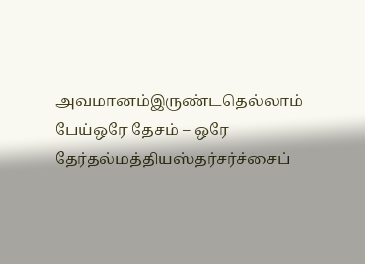அவமானம்இருண்டதெல்லாம் பேய்ஒரே தேசம் – ஒரே தேர்தல்மத்தியஸ்தர்சர்ச்சைப்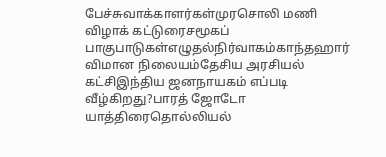பேச்சுவாக்காளர்கள்முரசொலி மணி விழாக் கட்டுரைசமூகப் பாகுபாடுகள்எழுதல்நிர்வாகம்காந்தஹார் விமான நிலையம்தேசிய அரசியல் கட்சிஇந்திய ஜனநாயகம் எப்படி வீழ்கிறது?பாரத் ஜோடோ யாத்திரைதொல்லியல்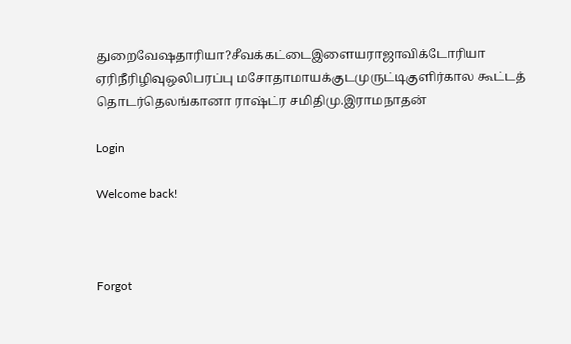துறைவேஷதாரியா?சீவக்கட்டைஇளையராஜாவிக்டோரியா ஏரிநீரிழிவுஒலிபரப்பு மசோதாமாயக்குடமுருட்டிகுளிர்கால கூட்டத் தொடர்தெலங்கானா ராஷ்ட்ர சமிதிமு.இராமநாதன்

Login

Welcome back!



Forgot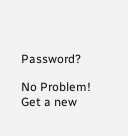Password?

No Problem! Get a new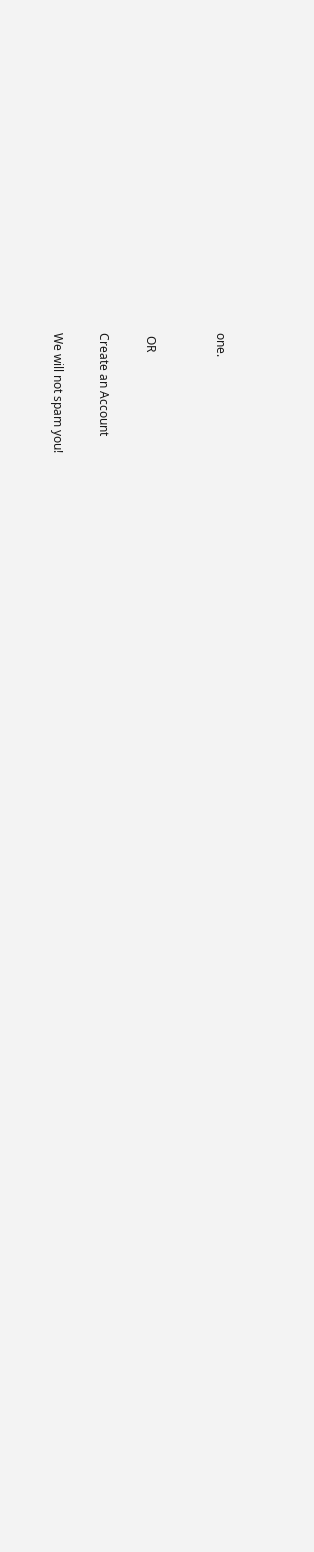one.


 OR

Create an Account

We will not spam you!